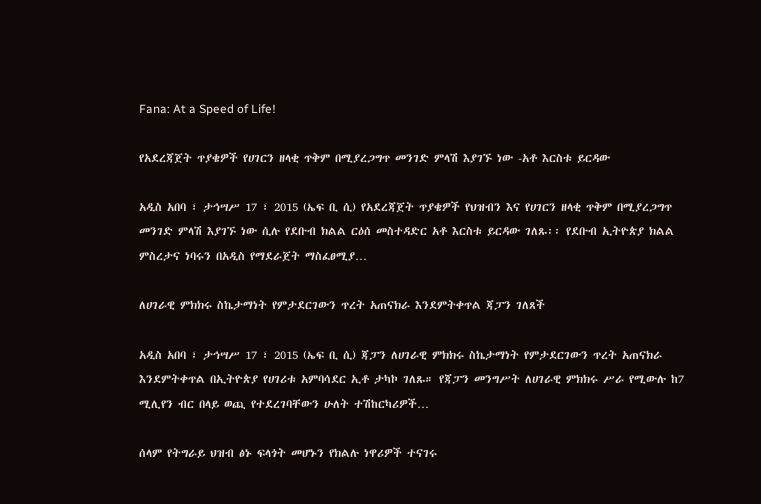Fana: At a Speed of Life!

የአደረጃጀት ጥያቄዎች የሀገርን ዘላቂ ጥቅም በሚያረጋግጥ መንገድ ምላሽ እያገኙ ነው -አቶ እርስቱ ይርዳው

አዲስ አበባ ፣ ታኅሣሥ 17 ፣ 2015 (ኤፍ ቢ ሲ) የአደረጃጀት ጥያቄዎች የህዝብን እና የሀገርን ዘላቂ ጥቅም በሚያረጋግጥ መንገድ ምላሽ እያገኙ ነው ሲሉ የደቡብ ክልል ርዕሰ መስተዳድር አቶ እርስቱ ይርዳው ገለጹ፡፡ የደቡብ ኢትዮጵያ ክልል ምስረታና ነባሩን በአዲስ የማደራጀት ማስፈፀሚያ…

ለሀገራዊ ምክክሩ ስኬታማነት የምታደርገውን ጥረት አጠናክራ እንደምትቀጥል ጃፓን ገለጸች

አዲስ አበባ ፣ ታኅሣሥ 17 ፣ 2015 (ኤፍ ቢ ሲ) ጃፓን ለሀገራዊ ምክክሩ ስኬታማነት የምታደርገውን ጥረት አጠናክራ እንደምትቀጥል በኢትዮጵያ የሀገሪቱ አምባሳደር ኢቶ ታካኮ ገለጹ። የጃፓን መንግሥት ለሀገራዊ ምክክሩ ሥራ የሚውሉ ከ7 ሚሊየን ብር በላይ ወጪ የተደረገባቸውን ሁለት ተሽከርካሪዎች…

ሰላም የትግራይ ህዝብ ፅኑ ፍላጎት መሆኑን የክልሉ ነዋሪዎች ተናገሩ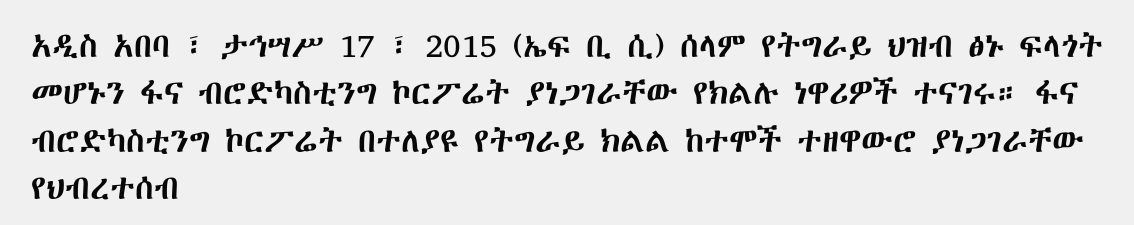አዲስ አበባ ፣ ታኅሣሥ 17 ፣ 2015 (ኤፍ ቢ ሲ) ሰላም የትግራይ ህዝብ ፅኑ ፍላጎት መሆኑን ፋና ብሮድካስቲንግ ኮርፖሬት ያነጋገራቸው የክልሉ ነዋሪዎች ተናገሩ። ፋና ብሮድካስቲንግ ኮርፖሬት በተለያዩ የትግራይ ክልል ከተሞች ተዘዋውሮ ያነጋገራቸው የህብረተሰብ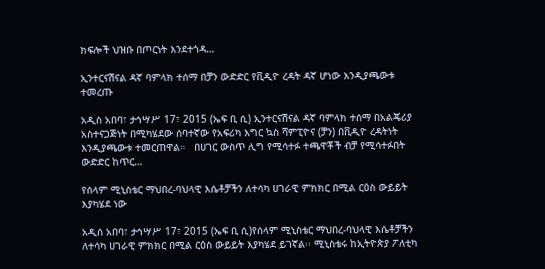ክፍሎች ህዝቡ በጦርነት እንደተጎዳ…

ኢንተርናሽናል ዳኛ ባምላክ ተሰማ በቻን ውድድር የቪዲዮ ረዳት ዳኛ ሆነው እንዲያጫውቱ ተመረጡ

አዲስ አበባ፣ ታኅሣሥ 17፣ 2015 (ኤፍ ቢ ሲ) ኢንተርናሽናል ዳኛ ባምላክ ተሰማ በአልጄሪያ አስተናጋጅነት በሚካሄደው ሰባተኛው የአፍሪካ እግር ኳስ ሻምፒዮና (ቻን) በቪዲዮ ረዳትነት እንዲያጫውቱ ተመርጠዋል።   በሀገር ውስጥ ሊግ የሚሳተፉ ተጫዋቾች ብቻ የሚሳተፉበት ውድድር ከጥር…

የሰላም ሚኒስቴር ማህበረ-ባህላዊ እሴቶቻችን ለተሳካ ሀገራዊ ምክክር በሚል ርዕስ ውይይት እያካሄደ ነው

አዲሰ አበባ፣ ታኅሣሥ 17፣ 2015 (ኤፍ ቢ ሲ)የሰላም ሚኒስቴር ማህበረ-ባህላዊ እሴቶቻችን ለተሳካ ሀገራዊ ምክክር በሚል ርዕስ ውይይት እያካሄደ ይገኛል፡፡ ሚኒስቴሩ ከኢትዮጵያ ፖለቲካ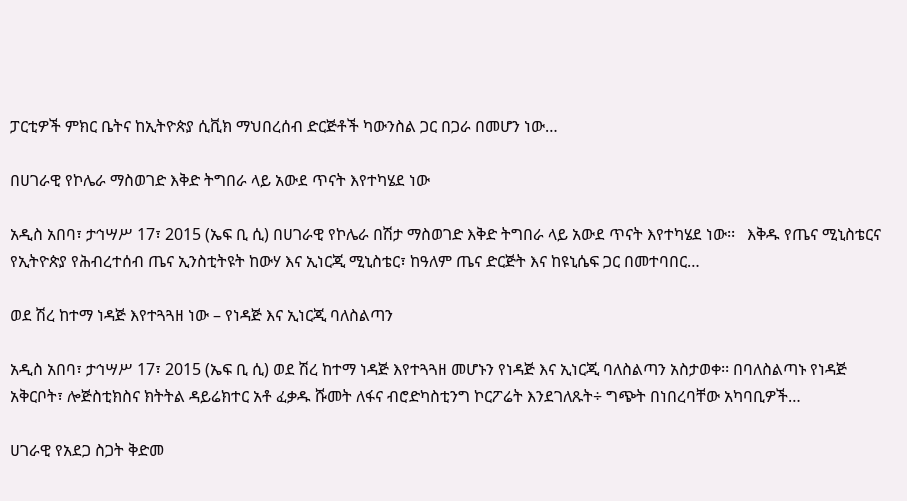ፓርቲዎች ምክር ቤትና ከኢትዮጵያ ሲቪክ ማህበረሰብ ድርጅቶች ካውንስል ጋር በጋራ በመሆን ነው…

በሀገራዊ የኮሌራ ማስወገድ እቅድ ትግበራ ላይ አውደ ጥናት እየተካሄደ ነው

አዲስ አበባ፣ ታኅሣሥ 17፣ 2015 (ኤፍ ቢ ሲ) በሀገራዊ የኮሌራ በሽታ ማስወገድ እቅድ ትግበራ ላይ አውደ ጥናት እየተካሄደ ነው፡፡   እቅዱ የጤና ሚኒስቴርና የኢትዮጵያ የሕብረተሰብ ጤና ኢንስቲትዩት ከውሃ እና ኢነርጂ ሚኒስቴር፣ ከዓለም ጤና ድርጅት እና ከዩኒሴፍ ጋር በመተባበር…

ወደ ሽረ ከተማ ነዳጅ እየተጓጓዘ ነው – የነዳጅ እና ኢነርጂ ባለስልጣን

አዲስ አበባ፣ ታኅሣሥ 17፣ 2015 (ኤፍ ቢ ሲ) ወደ ሽረ ከተማ ነዳጅ እየተጓጓዘ መሆኑን የነዳጅ እና ኢነርጂ ባለስልጣን አስታወቀ፡፡ በባለስልጣኑ የነዳጅ አቅርቦት፣ ሎጅስቲክስና ክትትል ዳይሬክተር አቶ ፈቃዱ ሹመት ለፋና ብሮድካስቲንግ ኮርፖሬት እንደገለጹት÷ ግጭት በነበረባቸው አካባቢዎች…

ሀገራዊ የአደጋ ስጋት ቅድመ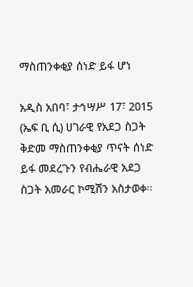ማስጠንቀቂያ ሰነድ ይፋ ሆነ

አዲስ አበባ፣ ታኅሣሥ 17፣ 2015 (ኤፍ ቢ ሲ) ሀገራዊ የአደጋ ስጋት ቅድመ ማስጠንቀቂያ ጥናት ሰነድ ይፋ መደረጉን የብሔራዊ አደጋ ስጋት አመራር ኮሚሽን አስታወቀ፡፡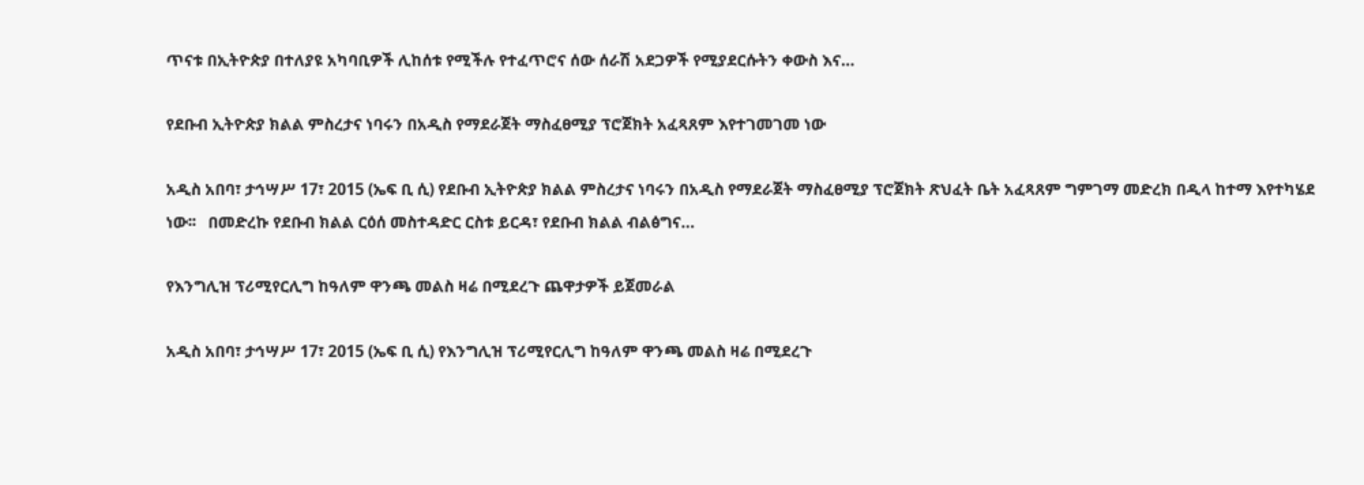ጥናቱ በኢትዮጵያ በተለያዩ አካባቢዎች ሊከሰቱ የሚችሉ የተፈጥሮና ሰው ሰራሽ አደጋዎች የሚያደርሱትን ቀውስ እና…

የደቡብ ኢትዮጵያ ክልል ምስረታና ነባሩን በአዲስ የማደራጀት ማስፈፀሚያ ፕሮጀክት አፈጻጸም እየተገመገመ ነው

አዲስ አበባ፣ ታኅሣሥ 17፣ 2015 (ኤፍ ቢ ሲ) የደቡብ ኢትዮጵያ ክልል ምስረታና ነባሩን በአዲስ የማደራጀት ማስፈፀሚያ ፕሮጀክት ጽህፈት ቤት አፈጻጸም ግምገማ መድረክ በዲላ ከተማ እየተካሄደ ነው፡፡   በመድረኩ የደቡብ ክልል ርዕሰ መስተዳድር ርስቱ ይርዳ፣ የደቡብ ክልል ብልፅግና…

የእንግሊዝ ፕሪሚየርሊግ ከዓለም ዋንጫ መልስ ዛሬ በሚደረጉ ጨዋታዎች ይጀመራል

አዲስ አበባ፣ ታኅሣሥ 17፣ 2015 (ኤፍ ቢ ሲ) የእንግሊዝ ፕሪሚየርሊግ ከዓለም ዋንጫ መልስ ዛሬ በሚደረጉ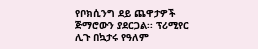የቦክሲንግ ደይ ጨዋታዎች ጅማሮውን ያደርጋል፡፡ ፕሪሚየር ሊጉ በኳታሩ የዓለም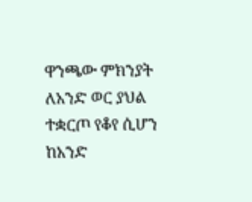ዋንጫው ምክንያት ለአንድ ወር ያህል ተቋርጦ የቆየ ሲሆን ከአንድ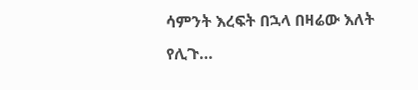ሳምንት እረፍት በኋላ በዛሬው እለት የሊጉ…